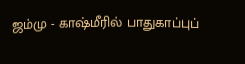ஜம்மு - காஷ்மீரில் பாதுகாப்புப்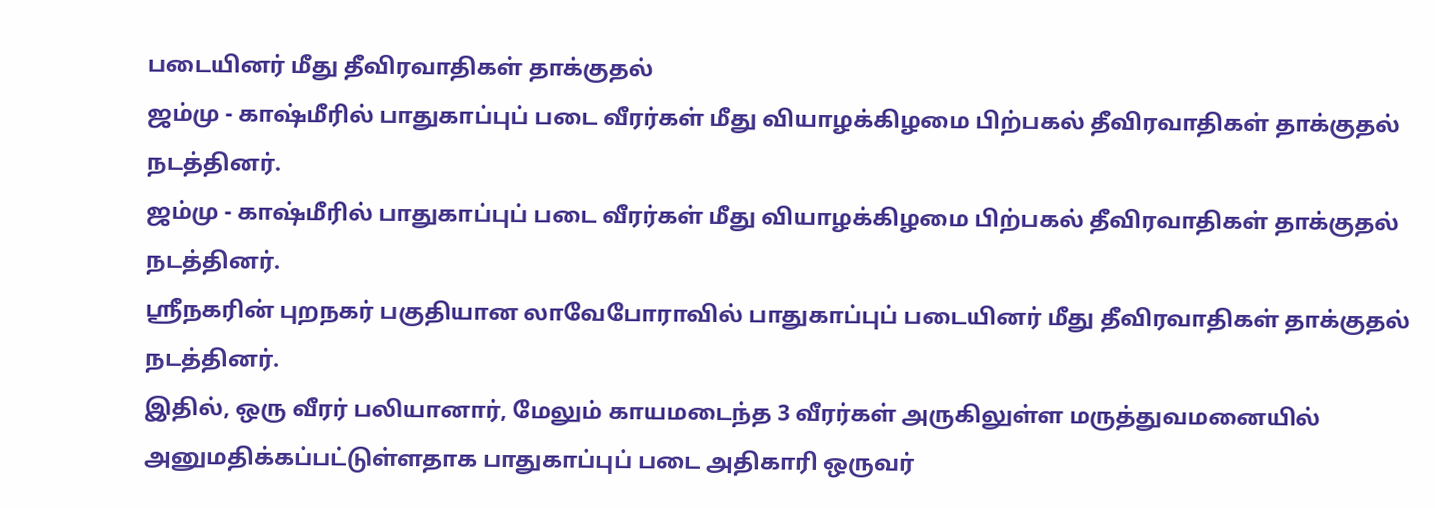படையினர் மீது தீவிரவாதிகள் தாக்குதல்
ஜம்மு - காஷ்மீரில் பாதுகாப்புப் படை வீரர்கள் மீது வியாழக்கிழமை பிற்பகல் தீவிரவாதிகள் தாக்குதல் நடத்தினர்.
ஜம்மு - காஷ்மீரில் பாதுகாப்புப் படை வீரர்கள் மீது வியாழக்கிழமை பிற்பகல் தீவிரவாதிகள் தாக்குதல் நடத்தினர்.
ஸ்ரீநகரின் புறநகர் பகுதியான லாவேபோராவில் பாதுகாப்புப் படையினர் மீது தீவிரவாதிகள் தாக்குதல் நடத்தினர்.
இதில், ஒரு வீரர் பலியானார், மேலும் காயமடைந்த 3 வீரர்கள் அருகிலுள்ள மருத்துவமனையில் அனுமதிக்கப்பட்டுள்ளதாக பாதுகாப்புப் படை அதிகாரி ஒருவர்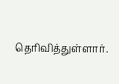தெரிவித்துள்ளார்.